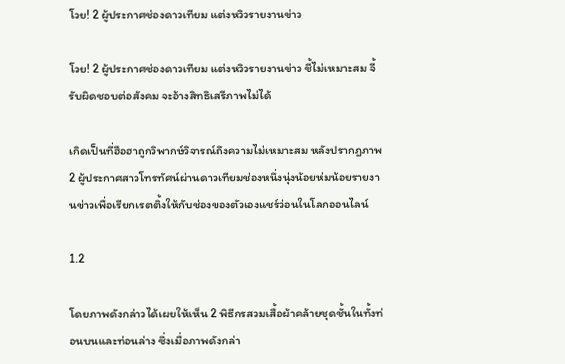โวย! 2 ผู้ประกาศช่องดาวเทียม แต่งหวิวรายงานข่าว

โวย! 2 ผู้ประกาศช่องดาวเทียม แต่งหวิวรายงานข่าว ชี้ไม่เหมาะสม จี้รับผิดชอบต่อสังคม จะอ้างสิทธิเสรีภาพไม่ได้

เกิดเป็นที่ฮือฮาถูกวิพากษ์วิจารณ์ถึงความไม่เหมาะสม หลังปรากฎภาพ 2 ผู้ประกาศสาวโทรทัศน์ผ่านดาวเทียมช่องหนึ่งนุ่งน้อยห่มน้อยรายงานข่าวเพื่อเรียกเรตติ้งให้กับช่องของตัวเองแชร์ว่อนในโลกออนไลน์

1.2

โดยภาพดังกล่าวได้เผยให้เห็น 2 พิธีกรสวมเสื้อผ้าคล้ายชุดชั้นในทั้งท่อนบนและท่อนล่าง ซึ่งเมื่อภาพดังกล่า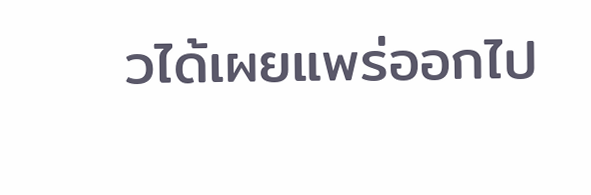วได้เผยแพร่ออกไป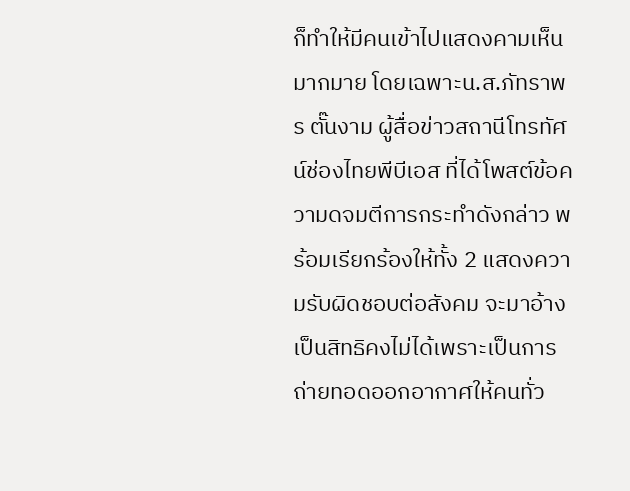ก็ทำให้มีคนเข้าไปแสดงคามเห็นมากมาย โดยเฉพาะน.ส.ภัทราพร ตั๊นงาม ผู้สื่อข่าวสถานีโทรทัศน์ช่องไทยพีบีเอส ที่ได้โพสต์ข้อความดจมตีการกระทำดังกล่าว พร้อมเรียกร้องให้ทั้ง 2 แสดงความรับผิดชอบต่อสังคม จะมาอ้างเป็นสิทธิคงไม่ได้เพราะเป็นการถ่ายทอดออกอากาศให้คนทั่ว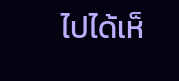ไปได้เห็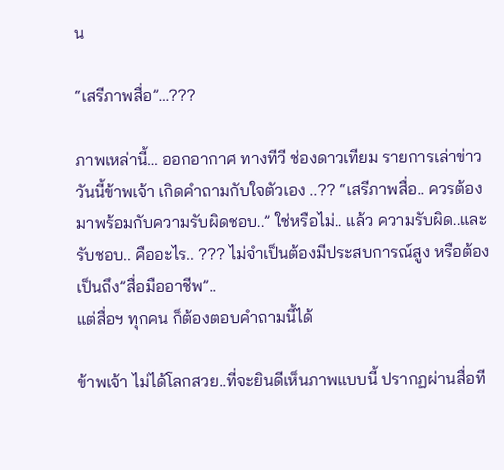น

“เสรีภาพสื่อ”…???

ภาพเหล่านี้… ออกอากาศ ทางทีวี ช่องดาวเทียม รายการเล่าข่าว วันนี้ข้าพเจ้า เกิดคำถามกับใจตัวเอง ..?? “เสรีภาพสื่อ.. ควรต้องมาพร้อมกับความรับผิดชอบ..” ใช่หรือไม่.. แล้ว ความรับผิด..และรับชอบ.. คืออะไร.. ??? ไม่จำเป็นต้องมีประสบการณ์สูง หรือต้องเป็นถึง”สื่อมืออาชีพ”..
แต่สื่อฯ ทุกคน ก็ต้องตอบคำถามนี้ได้

ข้าพเจ้า ไม่ได้โลกสวย..ที่จะยินดีเห็นภาพแบบนี้ ปรากฏผ่านสื่อที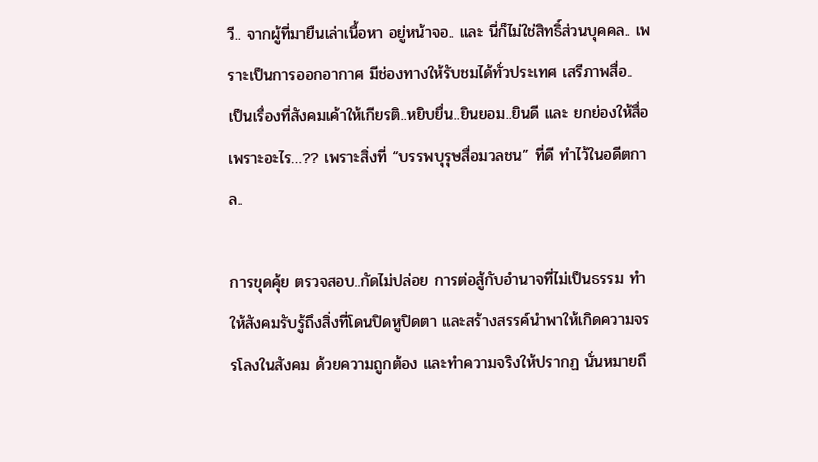วี.. จากผู้ที่มายืนเล่าเนื้อหา อยู่หน้าจอ.. และ นี่ก็ไม่ใช่สิทธิ์ส่วนบุคคล.. เพราะเป็นการออกอากาศ มีช่องทางให้รับชมได้ทั่วประเทศ เสรีภาพสื่อ.. เป็นเรื่องที่สังคมเค้าให้เกียรติ..หยิบยื่น..ยินยอม..ยินดี และ ยกย่องให้สื่อ เพราะอะไร…?? เพราะสิ่งที่ “บรรพบุรุษสื่อมวลชน” ที่ดี ทำไว้ในอดีตกาล..

การขุดคุ้ย ตรวจสอบ..กัดไม่ปล่อย การต่อสู้กับอำนาจที่ไม่เป็นธรรม ทำให้สังคมรับรู้ถึงสิ่งที่โดนปิดหูปิดตา และสร้างสรรค์นำพาให้เกิดความจรรโลงในสังคม ด้วยความถูกต้อง และทำความจริงให้ปรากฏ นั่นหมายถึ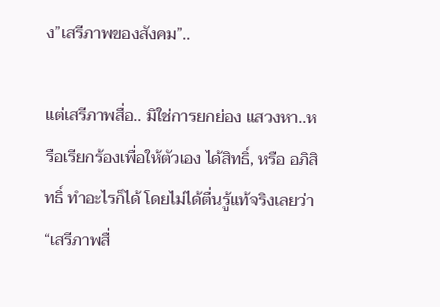ง”เสรีภาพของสังคม”..

แต่เสรีภาพสื่อ.. มิใช่การยกย่อง แสวงหา..หรือเรียกร้องเพื่อให้ตัวเอง ได้สิทธิ์, หรือ อภิสิทธิ์ ทำอะไรก็ได้ โดยไม่ได้ตื่นรู้แท้จริงเลยว่า “เสรีภาพสื่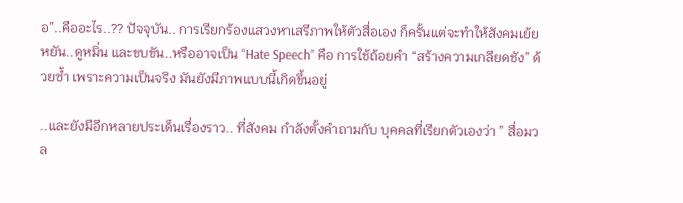อ”..คืออะไร..?? ปัจจุบัน.. การเรียกร้องแสวงหาเสรีภาพให้ตัวสื่อเอง ก็ครั้นแต่จะทำให้สังคมเย้ยหยัน..ดูหมิ่น และขบขัน..หรืออาจเป็น “Hate Speech” คือ การใช้ถ้อยคำ “สร้างความเกลียดชัง” ด้วยซ้ำ เพราะความเป็นจริง มันยังมีภาพแบบนี้เกิดขึ้นอยู่

..และยังมีอีกหลายประเด็นเรื่องราว.. ที่สังคม กำลังตั้งคำถามกับ บุคคลที่เรียกตัวเองว่า ” สื่อมวล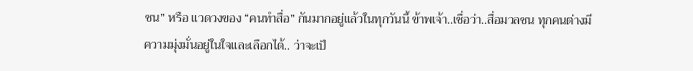ชน” หรือ แวดวงของ “คนทำสื่อ” กันมากอยู่แล้วในทุกวันนี้ ข้าพเจ้า..เชื่อว่า..สื่อมวลชน ทุกคนต่างมีความมุ่งมั่นอยู่ในใจและเลือกได้.. ว่าจะเป็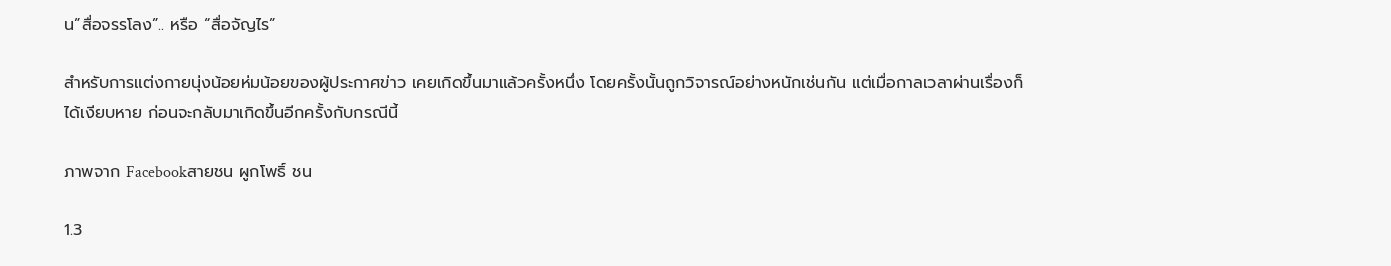น”สื่อจรรโลง”.. หรือ “สื่อจัญไร”

สำหรับการแต่งกายนุ่งน้อยห่มน้อยของผู้ประกาศข่าว เคยเกิดขึ้นมาแล้วครั้งหนึ่ง โดยครั้งนั้นถูกวิจารณ์อย่างหนักเช่นกัน แต่เมื่อกาลเวลาผ่านเรื่องก็ได้เงียบหาย ก่อนจะกลับมาเกิดขึ้นอีกครั้งกับกรณีนี้

ภาพจาก Facebookสายชน ผูกโพธิ์ ชน

1.3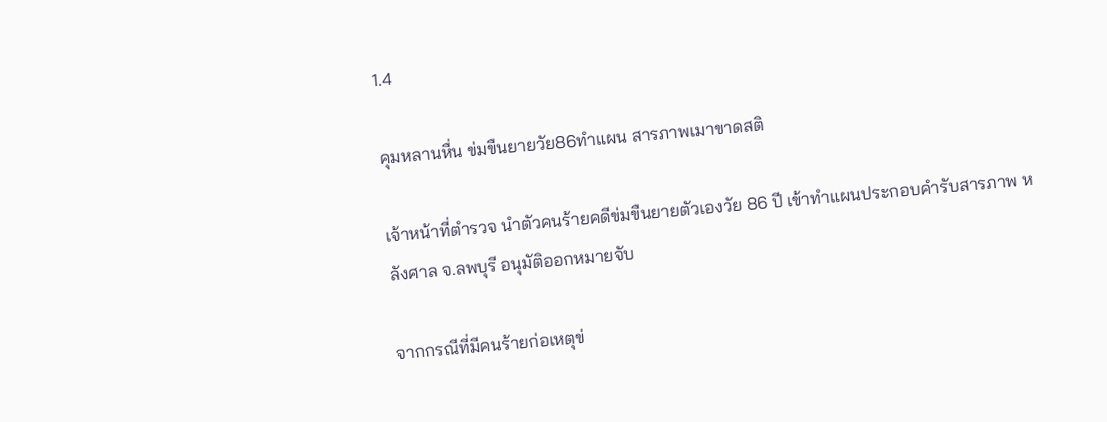1.4

คุมหลานหื่น ข่มขืนยายวัย86ทำแผน สารภาพเมาขาดสติ

เจ้าหน้าที่ตำรวจ นำตัวคนร้ายคดีข่มขืนยายตัวเองวัย 86 ปี เข้าทำแผนประกอบคำรับสารภาพ หลังศาล จ.ลพบุรี อนุมัติออกหมายจับ

จากกรณีที่มีคนร้ายก่อเหตุข่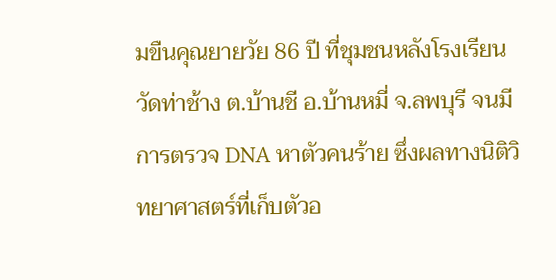มขืนคุณยายวัย 86 ปี ที่ชุมชนหลังโรงเรียนวัดท่าช้าง ต.บ้านชี อ.บ้านหมี่ จ.ลพบุรี จนมีการตรวจ DNA หาตัวคนร้าย ซึ่งผลทางนิติวิทยาศาสตร์ที่เก็บตัวอ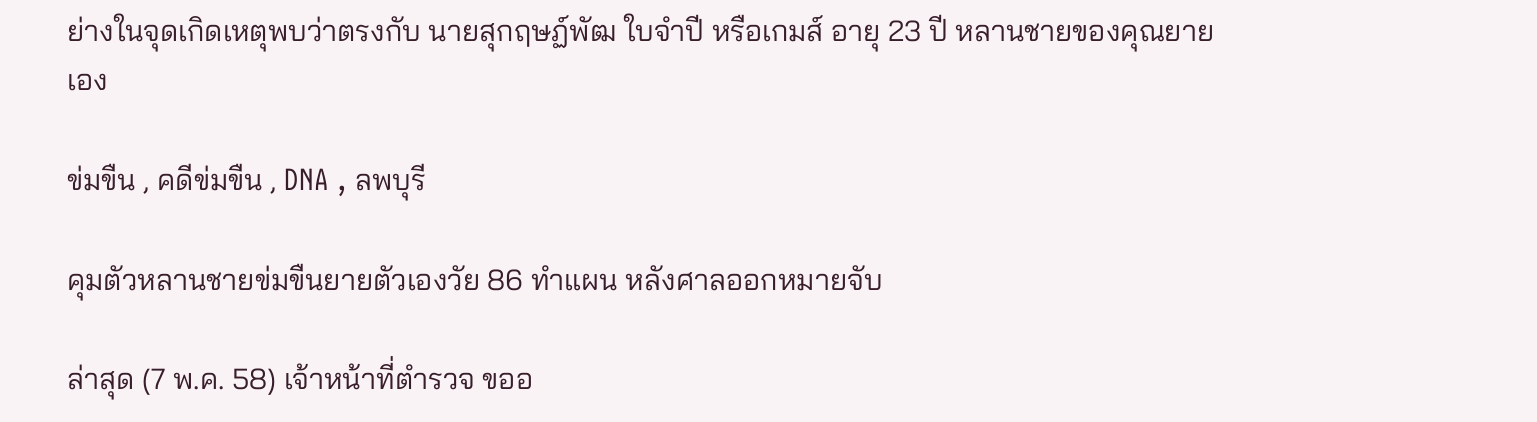ย่างในจุดเกิดเหตุพบว่าตรงกับ นายสุกฤษฏ์พัฒ ใบจำปี หรือเกมส์ อายุ 23 ปี หลานชายของคุณยายเอง

ข่มขืน , คดีข่มขืน , DNA , ลพบุรี

คุมตัวหลานชายข่มขืนยายตัวเองวัย 86 ทำแผน หลังศาลออกหมายจับ

ล่าสุด (7 พ.ค. 58) เจ้าหน้าที่ตำรวจ ขออ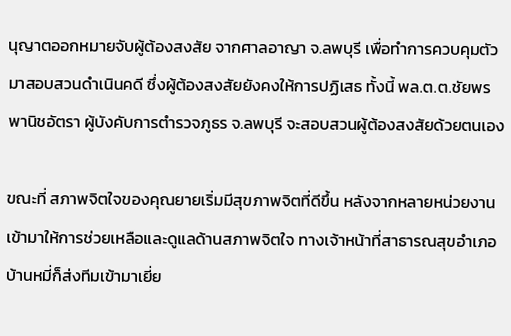นุญาตออกหมายจับผู้ต้องสงสัย จากศาลอาญา จ.ลพบุรี เพื่อทำการควบคุมตัวมาสอบสวนดำเนินคดี ซึ่งผู้ต้องสงสัยยังคงให้การปฏิเสธ ทั้งนี้ พล.ต.ต.ชัยพร พานิชอัตรา ผู้บังคับการตำรวจภูธร จ.ลพบุรี จะสอบสวนผู้ต้องสงสัยด้วยตนเอง

ขณะที่ สภาพจิตใจของคุณยายเริ่มมีสุขภาพจิตที่ดีขึ้น หลังจากหลายหน่วยงานเข้ามาให้การช่วยเหลือและดูแลด้านสภาพจิตใจ ทางเจ้าหน้าที่สาธารณสุขอำเภอบ้านหมี่ก็ส่งทีมเข้ามาเยี่ย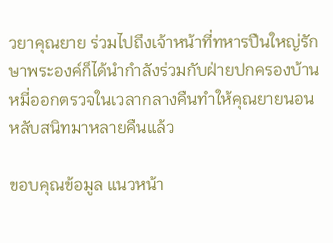วยาคุณยาย ร่วมไปถึงเจ้าหน้าที่ทหารปืนใหญ่รักษาพระองค์ก็ได้นำกำลังร่วมกับฝ่ายปกครองบ้านหมี่ออกตรวจในเวลากลางคืนทำให้คุณยายนอนหลับสนิทมาหลายคืนแล้ว

ขอบคุณข้อมูล แนวหน้า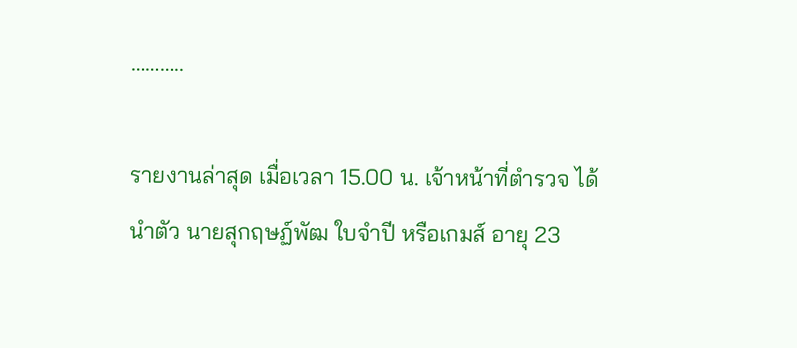………..

รายงานล่าสุด เมื่อเวลา 15.00 น. เจ้าหน้าที่ตำรวจ ได้นำตัว นายสุกฤษฏ์พัฒ ใบจำปี หรือเกมส์ อายุ 23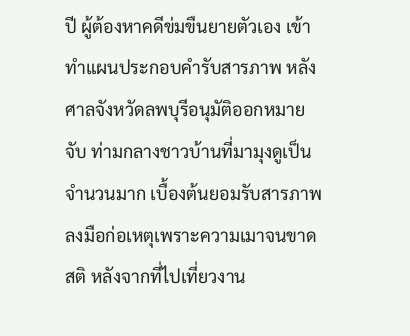ปี ผู้ต้องหาคดีข่มขืนยายตัวเอง เข้าทำแผนประกอบคำรับสารภาพ หลังศาลจังหวัดลพบุรีอนุมัติออกหมายจับ ท่ามกลางชาวบ้านที่มามุงดูเป็นจำนวนมาก เบื้องต้นยอมรับสารภาพลงมือก่อเหตุเพราะความเมาจนขาดสติ หลังจากที่ไปเที่ยวงาน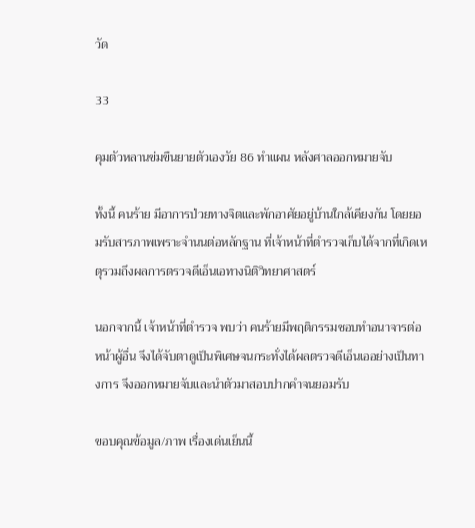วัด

33

คุมตัวหลานข่มขืนยายตัวเองวัย 86 ทำแผน หลังศาลออกหมายจับ

ทั้งนี้ คนร้าย มีอาการป่วยทางจิตและพักอาศัยอยู่บ้านใกล้เคียงกัน โดยยอมรับสารภาพเพราะจำนนต่อหลักฐาน ที่เจ้าหน้าที่ตำรวจเก็บได้จากที่เกิดเหตุรวมถึงผลการตรวจดีเอ็นเอทางนิติวิทยาศาสตร์

นอกจากนี้ เจ้าหน้าที่ตำรวจ พบว่า คนร้ายมีพฤติกรรมชอบทำอนาจารต่อหน้าผู้อื่น จึงได้จับตาดูเป็นพิเศษจนกระทั่งได้ผลตรวจดีเอ็นเออย่างเป็นทางการ จึงออกหมายจับและนำตัวมาสอบปากคำจนยอมรับ

ขอบคุณข้อมูล/ภาพ เรื่องเด่นเย็นนี้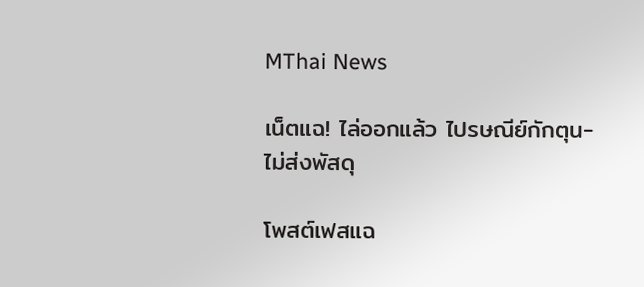MThai News

เน็ตแฉ! ไล่ออกแล้ว ไปรษณีย์กักตุน-ไม่ส่งพัสดุ

โพสต์เฟสแฉ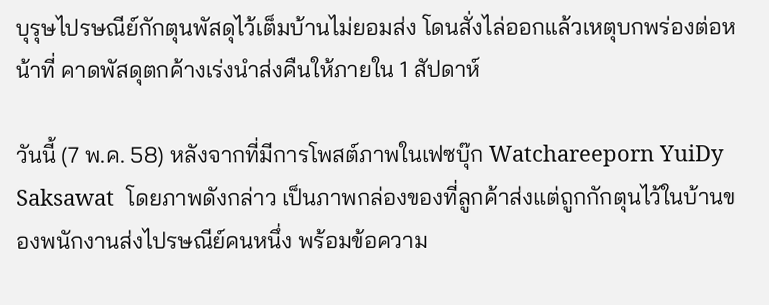บุรุษไปรษณีย์กักตุนพัสดุไว้เต็มบ้านไม่ยอมส่ง โดนสั่งไล่ออกแล้วเหตุบกพร่องต่อหน้าที่ คาดพัสดุตกค้างเร่งนำส่งคืนให้ภายใน 1 สัปดาห์

วันนี้ (7 พ.ค. 58) หลังจากที่มีการโพสต์ภาพในเฟซบุ๊ก Watchareeporn YuiDy Saksawat  โดยภาพดังกล่าว เป็นภาพกล่องของที่ลูกค้าส่งแต่ถูกกักตุนไว้ในบ้านของพนักงานส่งไปรษณีย์คนหนึ่ง พร้อมข้อความ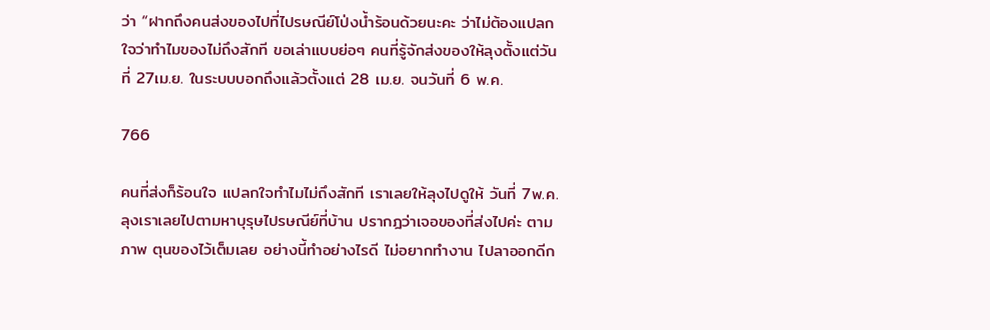ว่า “ฝากถึงคนส่งของไปที่ไปรษณีย์โป่งน้ำร้อนด้วยนะคะ ว่าไม่ต้องแปลกใจว่าทำไมของไม่ถึงสักที ขอเล่าแบบย่อๆ คนที่รู้จักส่งของให้ลุงตั้งแต่วันที่ 27เม.ย. ในระบบบอกถึงแล้วตั้งแต่ 28 เม.ย. จนวันที่ 6 พ.ค.

766

คนที่ส่งก็ร้อนใจ แปลกใจทำไมไม่ถึงสักที เราเลยให้ลุงไปดูให้ วันที่ 7พ.ค. ลุงเราเลยไปตามหาบุรุษไปรษณีย์ที่บ้าน ปรากฎว่าเจอของที่ส่งไปค่ะ ตามภาพ ตุนของไว้เต็มเลย อย่างนี้ทำอย่างไรดี ไม่อยากทำงาน ไปลาออกดีก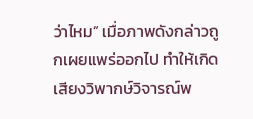ว่าไหม” เมื่อภาพดังกล่าวถูกเผยแพร่ออกไป ทำให้เกิดเสียงวิพากษ์วิจารณ์พ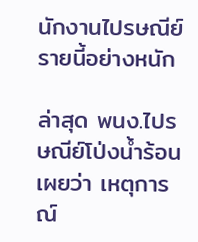นักงานไปรษณีย์รายนี้อย่างหนัก

ล่าสุด พนง.ไปรษณีย์โป่งน้ำร้อน เผยว่า เหตุการณ์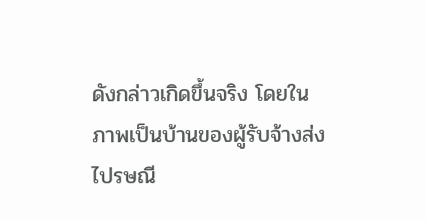ดังกล่าวเกิดขึ้นจริง โดยในภาพเป็นบ้านของผู้รับจ้างส่งไปรษณี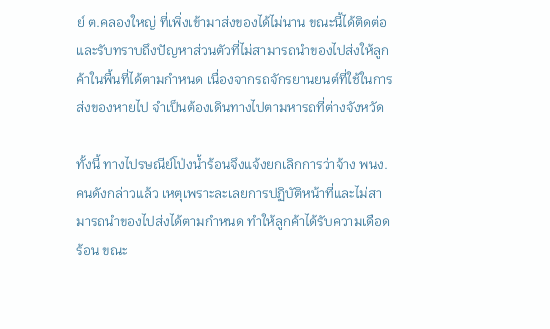ย์ ต.คลองใหญ่ ที่เพิ่งเข้ามาส่งของได้ไม่นาน ขณะนี้ได้ติดต่อและรับทราบถึงปัญหาส่วนตัวที่ไม่สามารถนำของไปส่งให้ลูกค้าในพื้นที่ได้ตามกำหนด เนื่องจากรถจักรยานยนต์ที่ใช้ในการส่งของหายไป จำเป็นต้องเดินทางไปตามหารถที่ต่างจังหวัด

ทั้งนี้ ทางไปรษณีย์โป่งน้ำร้อนจึงแจ้งยกเลิกการว่าจ้าง พนง. คนดังกล่าวแล้ว เหตุเพราะละเลยการปฏิบัติหน้าที่และไม่สามารถนำของไปส่งได้ตามกำหนด ทำให้ลูกค้าได้รับความเดือดร้อน ขณะ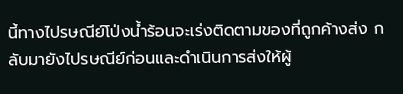นี้ทางไปรษณีย์โป่งน้ำร้อนจะเร่งติดตามของที่ถูกค้างส่ง กลับมายังไปรษณีย์ก่อนและดำเนินการส่งให้ผู้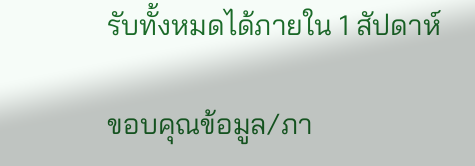รับทั้งหมดได้ภายใน 1 สัปดาห์

ขอบคุณข้อมูล/ภา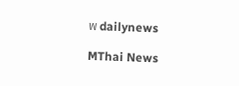พ dailynews

MThai News